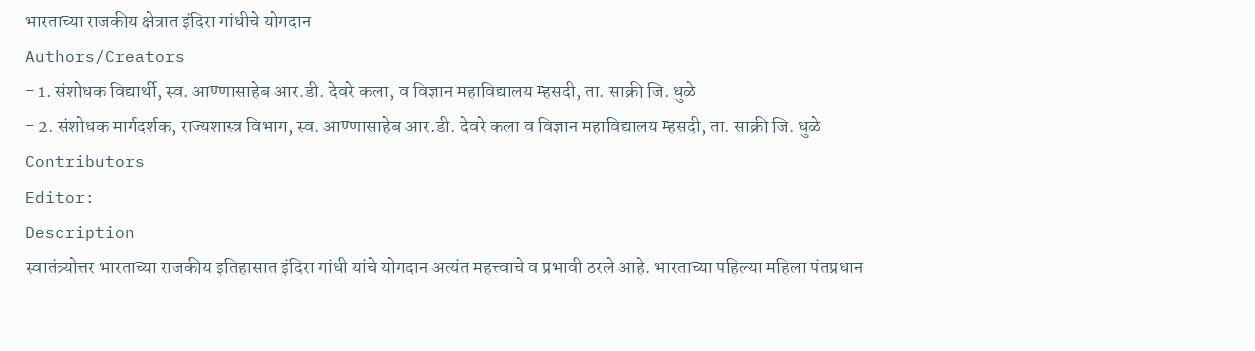भारताच्या राजकीय क्षेत्रात इंदिरा गांधीचे योगदान
Authors/Creators
- 1. संशोधक विद्यार्थी, स्व. आण्णासाहेब आर.डी. देवरे कला, व विज्ञान महाविद्यालय म्हसदी, ता. साक्री जि. धुळे
- 2. संशोधक मार्गदर्शक, राज्यशास्त्र विभाग, स्व. आण्णासाहेब आर.डी. देवरे कला व विज्ञान महाविद्यालय म्हसदी, ता. साक्री जि. धुळे
Contributors
Editor:
Description
स्वातंत्र्योत्तर भारताच्या राजकीय इतिहासात इंदिरा गांधी यांचे योगदान अत्यंत महत्त्वाचे व प्रभावी ठरले आहे. भारताच्या पहिल्या महिला पंतप्रधान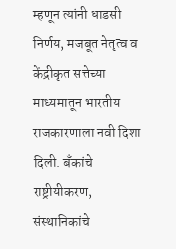म्हणून त्यांनी धाडसी निर्णय, मजबूत नेतृत्व व केंद्रीकृत सत्तेच्या माध्यमातून भारतीय राजकारणाला नवी दिशा दिली. बँकांचे राष्ट्रीयीकरण, संस्थानिकांचे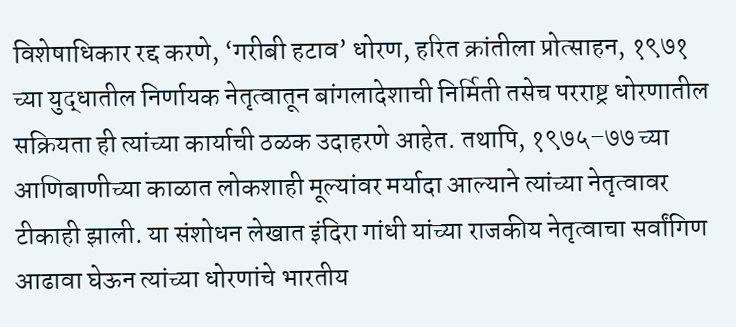विशेषाधिकार रद्द करणे, ‘गरीबी हटाव’ धोरण, हरित क्रांतीला प्रोत्साहन, १९७१ च्या युद्धातील निर्णायक नेतृत्वातून बांगलादेशाची निर्मिती तसेच परराष्ट्र धोरणातील सक्रियता ही त्यांच्या कार्याची ठळक उदाहरणे आहेत. तथापि, १९७५–७७ च्या आणिबाणीच्या काळात लोकशाही मूल्यांवर मर्यादा आल्याने त्यांच्या नेतृत्वावर टीकाही झाली. या संशोधन लेखात इंदिरा गांधी यांच्या राजकीय नेतृत्वाचा सर्वांगिण आढावा घेऊन त्यांच्या धोरणांचे भारतीय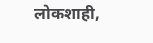लोकशाही,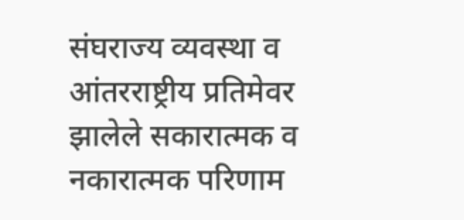संघराज्य व्यवस्था व आंतरराष्ट्रीय प्रतिमेवर झालेले सकारात्मक व नकारात्मक परिणाम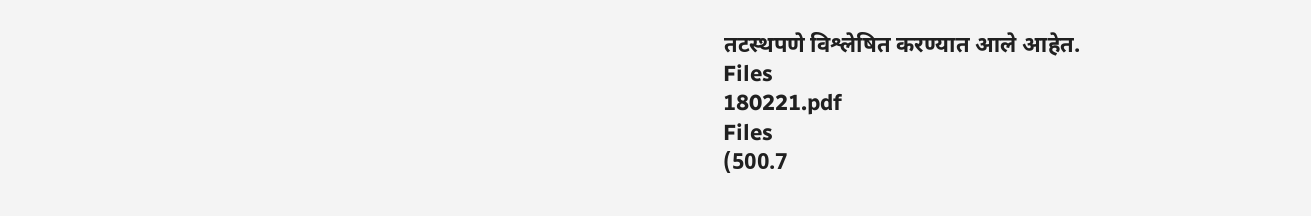तटस्थपणे विश्लेषित करण्यात आले आहेत.
Files
180221.pdf
Files
(500.7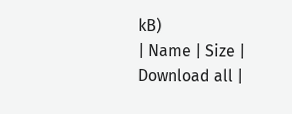kB)
| Name | Size | Download all |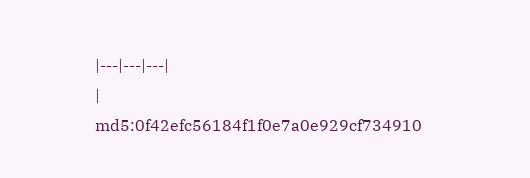|---|---|---|
|
md5:0f42efc56184f1f0e7a0e929cf734910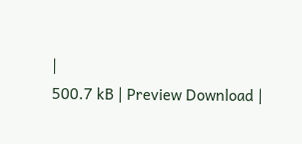|
500.7 kB | Preview Download |